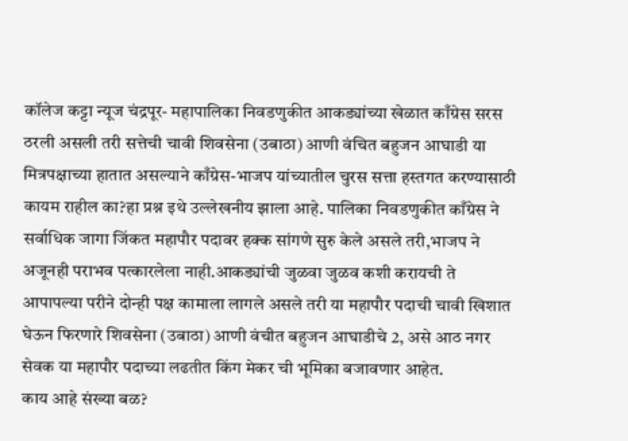कॉलेज कट्टा न्यूज चंद्रपूर- महापालिका निवडणुकीत आकड्यांच्या खेळात काँग्रेस सरस ठरली असली तरी सत्तेची चावी शिवसेना (उबाठा) आणी वंचित बहुजन आघाडी या मित्रपक्षाच्या हातात असल्याने काँग्रेस-भाजप यांच्यातील चुरस सत्ता हस्तगत करण्यासाठी कायम राहील का?हा प्रश्न इथे उल्लेखनीय झाला आहे. पालिका निवडणुकीत काँग्रेस ने सर्वाधिक जागा जिंकत महापौर पदावर हक्क सांगणे सुरु केले असले तरी,भाजप ने अजूनही पराभव पत्कारलेला नाही.आकड्यांची जुळवा जुळव कशी करायची ते आपापल्या परीने दोन्ही पक्ष कामाला लागले असले तरी या महापौर पदाची चावी खिशात घेऊन फिरणारे शिवसेना (उबाठा) आणी वंचीत बहुजन आघाडीचे 2, असे आठ नगर सेवक या महापौर पदाच्या लढतीत किंग मेकर ची भूमिका बजावणार आहेत.
काय आहे संख्या बळ?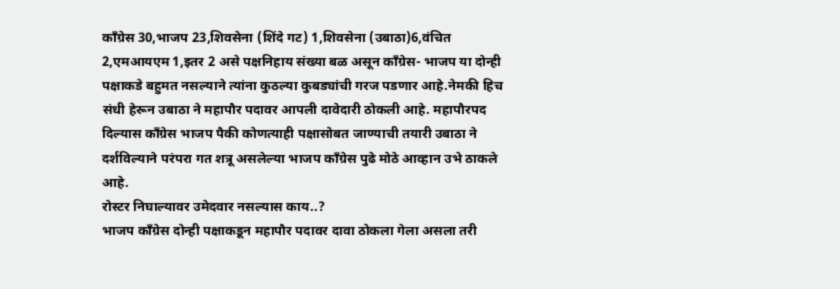काँग्रेस 30,भाजप 23,शिवसेना (शिंदे गट) 1,शिवसेना (उबाठा)6,वंचित 2,एमआयएम 1,इतर 2 असे पक्षनिहाय संख्या बळ असून काँग्रेस- भाजप या दोन्ही पक्षाकडे बहुमत नसल्याने त्यांना कुठल्या कुबड्यांची गरज पडणार आहे.नेमकी हिच संधी हेरून उबाठा ने महापौर पदावर आपली दावेदारी ठोकली आहे. महापौरपद दिल्यास काँग्रेस भाजप पैकी कोणत्याही पक्षासोबत जाण्याची तयारी उबाठा ने दर्शविल्याने परंपरा गत शत्रू असलेल्या भाजप काँग्रेस पुढे मोठे आव्हान उभे ठाकले आहे.
रोस्टर निघाल्यावर उमेदवार नसल्यास काय..?
भाजप काँग्रेस दोन्ही पक्षाकडून महापौर पदावर दावा ठोकला गेला असला तरी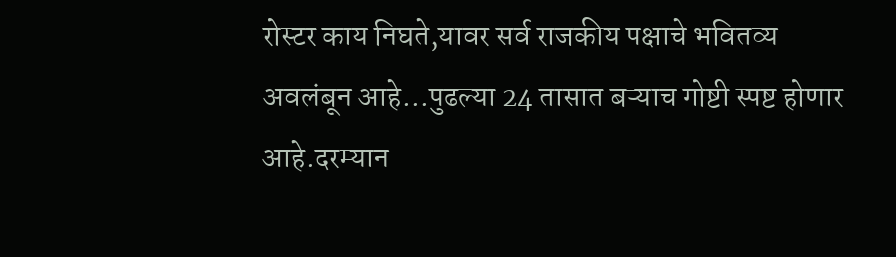रोस्टर काय निघते,यावर सर्व राजकीय पक्षाचे भवितव्य अवलंबून आहे…पुढल्या 24 तासात बऱ्याच गोष्टी स्पष्ट होणार आहे.दरम्यान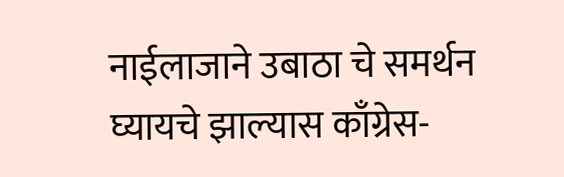नाईलाजाने उबाठा चे समर्थन घ्यायचे झाल्यास काँग्रेस-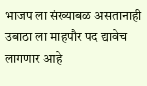भाजप ला संख्याबळ असतानाही उबाठा ला माहपौर पद द्यावेच लागणार आहे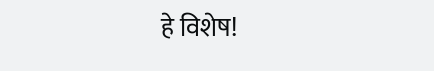हे विशेष!